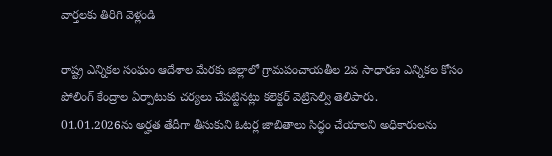వార్తలకు తిరిగి వెళ్లండి

రాష్ట్ర ఎన్నికల సంఘం ఆదేశాల మేరకు జిల్లాలో గ్రామపంచాయతీల 2వ సాధారణ ఎన్నికల కోసం పోలింగ్ కేంద్రాల ఏర్పాటుకు చర్యలు చేపట్టినట్లు కలెక్టర్ వెట్రిసెల్వి తెలిపారు.
01.01.2026ను అర్హత తేదీగా తీసుకుని ఓటర్ల జాబితాలు సిద్ధం చేయాలని అధికారులను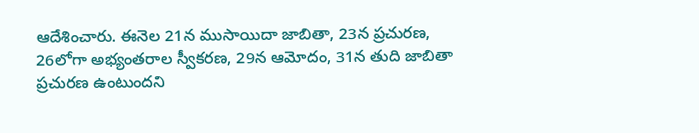ఆదేశించారు. ఈనెల 21న ముసాయిదా జాబితా, 23న ప్రచురణ, 26లోగా అభ్యంతరాల స్వీకరణ, 29న ఆమోదం, 31న తుది జాబితా ప్రచురణ ఉంటుందని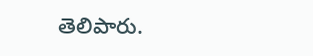తెలిపారు.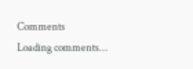Comments
Loading comments...